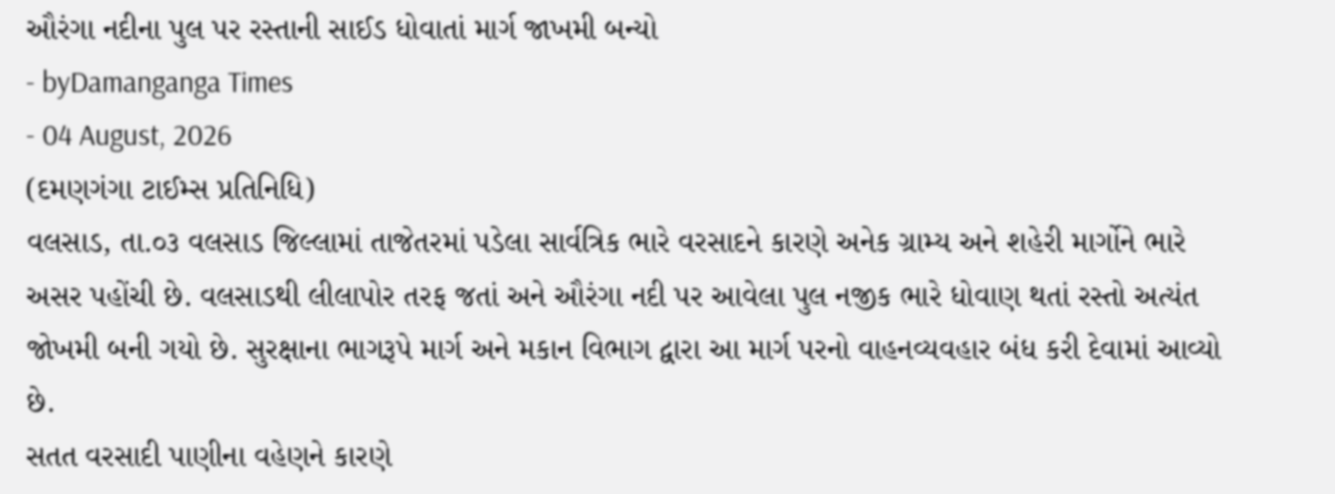ઔરંગા નદીના પુલ પર રસ્તાની સાઈડ ધોવાતાં માર્ગ જાખમી બન્યો
- byDamanganga Times
- 04 August, 2026
(દમણગંગા ટાઈમ્સ પ્રતિનિધિ)
વલસાડ, તા.૦૩ વલસાડ જિલ્લામાં તાજેતરમાં પડેલા સાર્વત્રિક ભારે વરસાદને કારણે અનેક ગ્રામ્ય અને શહેરી માર્ગોને ભારે અસર પહોંચી છે. વલસાડથી લીલાપોર તરફ જતાં અને ઔરંગા નદી પર આવેલા પુલ નજીક ભારે ધોવાણ થતાં રસ્તો અત્યંત જોખમી બની ગયો છે. સુરક્ષાના ભાગરૂપે માર્ગ અને મકાન વિભાગ દ્વારા આ માર્ગ પરનો વાહનવ્યવહાર બંધ કરી દેવામાં આવ્યો છે.
સતત વરસાદી પાણીના વહેણને કારણે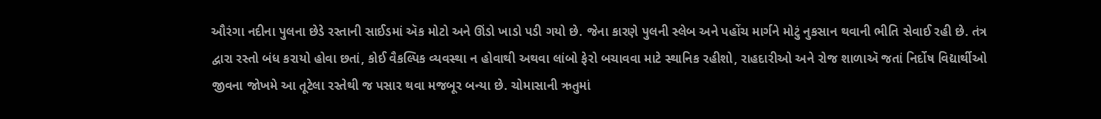ઔરંગા નદીના પુલના છેડે રસ્તાની સાઈડમાં ઍક મોટો અને ઊંડો ખાડો પડી ગયો છે. જેના કારણે પુલની સ્લેબ અને પહોંચ માર્ગને મોટું નુકસાન થવાની ભીતિ સેવાઈ રહી છે. તંત્ર દ્વારા રસ્તો બંધ કરાયો હોવા છતાં, કોઈ વૈકલ્પિક વ્યવસ્થા ન હોવાથી અથવા લાંબો ફેરો બચાવવા માટે સ્થાનિક રહીશો, રાહદારીઓ અને રોજ શાળાઍ જતાં નિર્દોષ વિદ્યાર્થીઓ જીવના જોખમે આ તૂટેલા રસ્તેથી જ પસાર થવા મજબૂર બન્યા છે. ચોમાસાની ઋતુમાં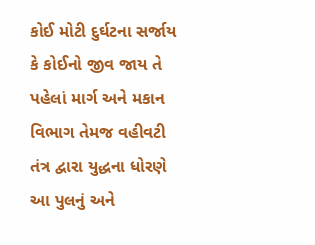કોઈ મોટી દુર્ઘટના સર્જાય કે કોઈનો જીવ જાય તે પહેલાં માર્ગ અને મકાન વિભાગ તેમજ વહીવટી તંત્ર દ્વારા યુદ્ધના ધોરણે આ પુલનું અને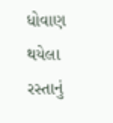ધોવાણ થયેલા રસ્તાનું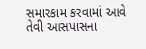સમારકામ કરવામાં આવે તેવી આસપાસના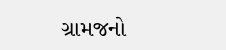ગ્રામજનો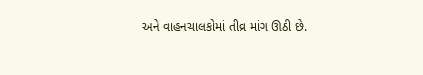અને વાહનચાલકોમાં તીવ્ર માંગ ઊઠી છે.